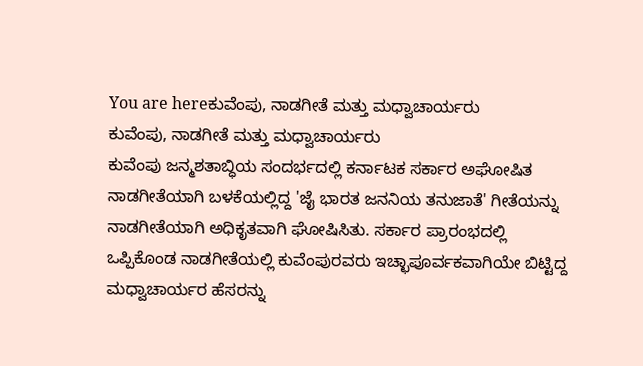You are hereಕುವೆಂಪು, ನಾಡಗೀತೆ ಮತ್ತು ಮಧ್ವಾಚಾರ್ಯರು
ಕುವೆಂಪು, ನಾಡಗೀತೆ ಮತ್ತು ಮಧ್ವಾಚಾರ್ಯರು
ಕುವೆಂಪು ಜನ್ಮಶತಾಬ್ಧಿಯ ಸಂದರ್ಭದಲ್ಲಿ ಕರ್ನಾಟಕ ಸರ್ಕಾರ ಅಘೋಷಿತ ನಾಡಗೀತೆಯಾಗಿ ಬಳಕೆಯಲ್ಲಿದ್ದ 'ಜೈ ಭಾರತ ಜನನಿಯ ತನುಜಾತೆ' ಗೀತೆಯನ್ನು ನಾಡಗೀತೆಯಾಗಿ ಅಧಿಕೃತವಾಗಿ ಘೋಷಿಸಿತು. ಸರ್ಕಾರ ಪ್ರಾರಂಭದಲ್ಲಿ ಒಪ್ಪಿಕೊಂಡ ನಾಡಗೀತೆಯಲ್ಲಿ ಕುವೆಂಪುರವರು ಇಚ್ಛಾಪೂರ್ವಕವಾಗಿಯೇ ಬಿಟ್ಟಿದ್ದ ಮಧ್ವಾಚಾರ್ಯರ ಹೆಸರನ್ನು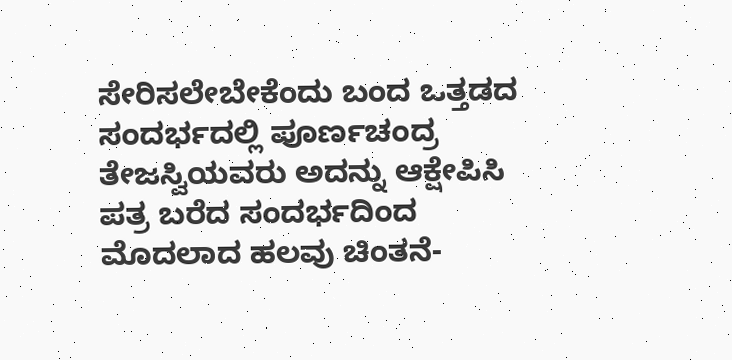ಸೇರಿಸಲೇಬೇಕೆಂದು ಬಂದ ಒತ್ತಡದ ಸಂದರ್ಭದಲ್ಲಿ ಪೂರ್ಣಚಂದ್ರ ತೇಜಸ್ವಿಯವರು ಅದನ್ನು ಆಕ್ಷೇಪಿಸಿ ಪತ್ರ ಬರೆದ ಸಂದರ್ಭದಿಂದ ಮೊದಲಾದ ಹಲವು ಚಿಂತನೆ-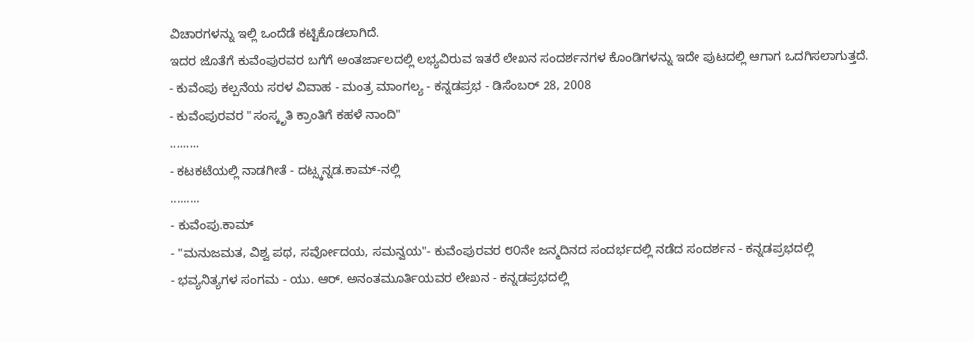ವಿಚಾರಗಳನ್ನು ಇಲ್ಲಿ ಒಂದೆಡೆ ಕಟ್ಟಿಕೊಡಲಾಗಿದೆ.
ಇದರ ಜೊತೆಗೆ ಕುವೆಂಪುರವರ ಬಗೆಗೆ ಅಂತರ್ಜಾಲದಲ್ಲಿ ಲಭ್ಯವಿರುವ ಇತರೆ ಲೇಖನ ಸಂದರ್ಶನಗಳ ಕೊಂಡಿಗಳನ್ನು ಇದೇ ಪುಟದಲ್ಲಿ ಆಗಾಗ ಒದಗಿಸಲಾಗುತ್ತದೆ.
- ಕುವೆಂಪು ಕಲ್ಪನೆಯ ಸರಳ ವಿವಾಹ - ಮಂತ್ರ ಮಾಂಗಲ್ಯ - ಕನ್ನಡಪ್ರಭ - ಡಿಸೆಂಬರ್ 28, 2008
- ಕುವೆಂಪುರವರ "ಸಂಸ್ಕೃತಿ ಕ್ರಾಂತಿಗೆ ಕಹಳೆ ನಾಂದಿ"
.........
- ಕಟಕಟೆಯಲ್ಲಿ ನಾಡಗೀತೆ - ದಟ್ಸ್ಕನ್ನಡ.ಕಾಮ್-ನಲ್ಲಿ
.........
- ಕುವೆಂಪು.ಕಾಮ್
- "ಮನುಜಮತ, ವಿಶ್ವ ಪಥ, ಸರ್ವೋದಯ, ಸಮನ್ವಯ"- ಕುವೆಂಪುರವರ ೮೦ನೇ ಜನ್ಮದಿನದ ಸಂದರ್ಭದಲ್ಲಿ ನಡೆದ ಸಂದರ್ಶನ - ಕನ್ನಡಪ್ರಭದಲ್ಲಿ
- ಭವ್ಯನಿತ್ಯಗಳ ಸಂಗಮ - ಯು. ಆರ್. ಅನಂತಮೂರ್ತಿಯವರ ಲೇಖನ - ಕನ್ನಡಪ್ರಭದಲ್ಲಿ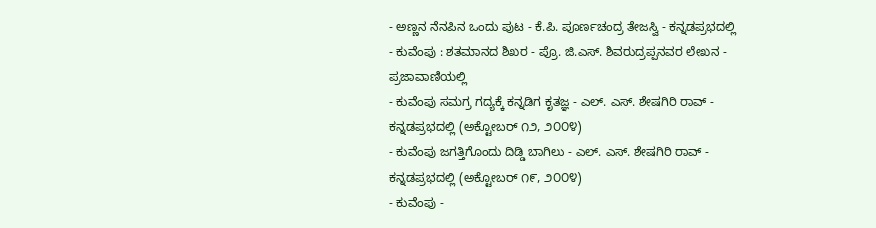- ಅಣ್ಣನ ನೆನಪಿನ ಒಂದು ಪುಟ - ಕೆ.ಪಿ. ಪೂರ್ಣಚಂದ್ರ ತೇಜಸ್ವಿ - ಕನ್ನಡಪ್ರಭದಲ್ಲಿ
- ಕುವೆಂಪು : ಶತಮಾನದ ಶಿಖರ - ಪ್ರೊ. ಜಿ.ಎಸ್. ಶಿವರುದ್ರಪ್ಪನವರ ಲೇಖನ - ಪ್ರಜಾವಾಣಿಯಲ್ಲಿ
- ಕುವೆಂಪು ಸಮಗ್ರ ಗದ್ಯಕ್ಕೆ ಕನ್ನಡಿಗ ಕೃತಜ್ಞ - ಎಲ್. ಎಸ್. ಶೇಷಗಿರಿ ರಾವ್ - ಕನ್ನಡಪ್ರಭದಲ್ಲಿ (ಅಕ್ಟೋಬರ್ ೧೨, ೨೦೦೪)
- ಕುವೆಂಪು ಜಗತ್ತಿಗೊಂದು ದಿಡ್ಡಿ ಬಾಗಿಲು - ಎಲ್. ಎಸ್. ಶೇಷಗಿರಿ ರಾವ್ - ಕನ್ನಡಪ್ರಭದಲ್ಲಿ (ಅಕ್ಟೋಬರ್ ೧೯, ೨೦೦೪)
- ಕುವೆಂಪು -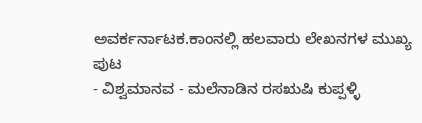ಅವರ್ಕರ್ನಾಟಕ.ಕಾಂನಲ್ಲಿ ಹಲವಾರು ಲೇಖನಗಳ ಮುಖ್ಯ ಪುಟ
- ವಿಶ್ವಮಾನವ - ಮಲೆನಾಡಿನ ರಸಋಷಿ ಕುಪ್ಪಳ್ಳಿ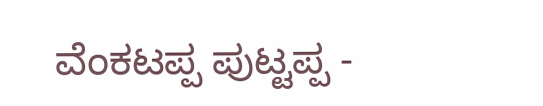ವೆಂಕಟಪ್ಪ ಪುಟ್ಟಪ್ಪ -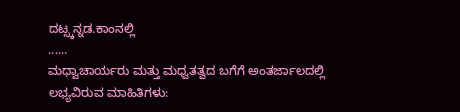ದಟ್ಸ್ಕನ್ನಡ.ಕಾಂನಲ್ಲಿ
......
ಮಧ್ವಾಚಾರ್ಯರು ಮತ್ತು ಮಧ್ವತತ್ವದ ಬಗೆಗೆ ಅಂತರ್ಜಾಲದಲ್ಲಿ ಲಭ್ಯವಿರುವ ಮಾಹಿತಿಗಳು: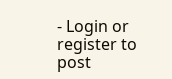- Login or register to post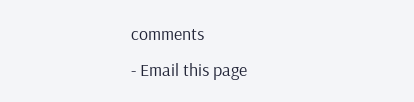comments
- Email this page